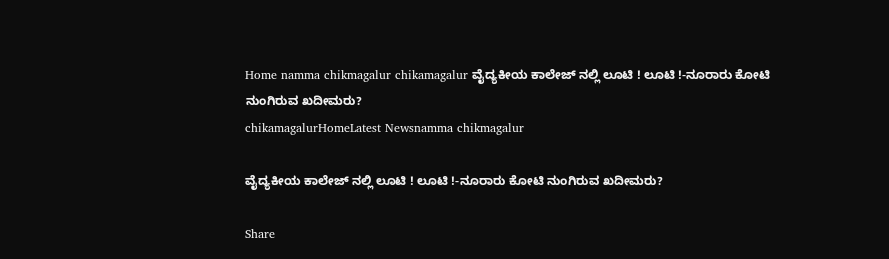Home namma chikmagalur chikamagalur ವೈದ್ಯಕೀಯ ಕಾಲೇಜ್ ನಲ್ಲಿ ಲೂಟಿ ! ಲೂಟಿ !-ನೂರಾರು ಕೋಟಿ ನುಂಗಿರುವ ಖದೀಮರು?
chikamagalurHomeLatest Newsnamma chikmagalur

ವೈದ್ಯಕೀಯ ಕಾಲೇಜ್ ನಲ್ಲಿ ಲೂಟಿ ! ಲೂಟಿ !-ನೂರಾರು ಕೋಟಿ ನುಂಗಿರುವ ಖದೀಮರು?

Share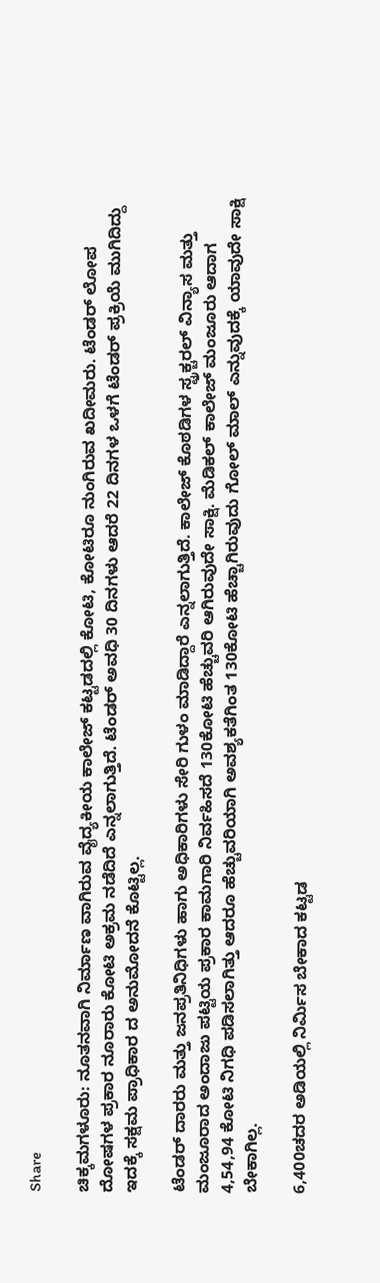Share

ಚಿಕ್ಕಮಗಳೂರು: ನೂತನವಾಗಿ ನಿರ್ಮಾಣ ವಾಗಿರುವ ವೈದ್ಯಕೀಯ ಕಾಲೇಜ್ ಕಟ್ಟಡದಲ್ಲಿ ಕೋಟಿ, ಕೋಟಿರೂ ನುಂಗಿರುವ ಖದೀಮರು. ಟೆಂಡರ್ ಲೋಪ ದೋಷಗಳ ಪ್ರಕಾರ ನೂರಾರು ಕೋಟಿ ಅಕ್ರಮ ನಡೆದಿದೆ ಎನ್ನಲಾಗುತ್ತಿದೆ. ಟೆಂಡರ್ ಅವಧಿ 30 ದಿನಗಳು ಆದರೆ 22 ದಿನಗಳ ಒಳಗೆ ಟೆಂಡರ್ ಪ್ರಕ್ರಿಯೆ ಮುಗಿದಿದ್ದು ಇದಕ್ಕೆ ಸಕ್ಷಮ ಪ್ರಾಧಿಕಾರ ದ ಅನುಮೋದನೆ ಕೊಟ್ಟಿಲ್ಲ.

ಟೆಂಡರ್ ದಾರರು ಮತ್ತು ಜನಪ್ರತಿನಿಧಿಗಳು ಹಾಗು ಅಧಿಕಾರಿಗಳು ಸೇರಿ ಗುಳಂ ಮಾಡಿದ್ದಾರೆ ಎನ್ನಲಾಗುತ್ತಿದೆ. ಕಾಲೇಜ್ ಕೊಠಡಿಗಳ ಸ್ಟ್ರಕ್ಚರಲ್ ವಿನ್ಯಾಸ ಮತ್ತು ಮಂಜೂರಾದ ಅಂದಾಜು ಪಟ್ಟಿಯ ಪ್ರಕಾರ ಕಾಮಗಾರಿ ನಿರ್ವಹಿಸದೆ 130ಕೋಟಿ ಹೆಚ್ಚುವರಿ ಆಗಿರುವುದೇ ಸಾಕ್ಷಿ. ಮೆಡಿಕಲ್ ಕಾಲೇಜ್ ಮಂಜೂರು ಆದಾಗ 4,54,94 ಕೋಟಿ ನಿಗಧಿ ಪಡಿಸಲಾಗಿತ್ತು ಆದರೂ ಹೆಚ್ಚುವರಿಯಾಗಿ ಅವಶ್ಯಕತೆಗಿಂತ 130ಕೋಟಿ ಹೆಚ್ಚಾಗಿರುವುದು ಗೋಲ್ ಮಾಲ್ ಎನ್ನುವುದಕ್ಕೆ ಯಾವುದೇ ಸಾಕ್ಷಿ ಬೇಕಾಗಿಲ್ಲ.

6,400ಚದರ ಅಡಿಯಲ್ಲಿ ನಿರ್ಮಿಸ ಬೇಕಾದ ಕಟ್ಟಡ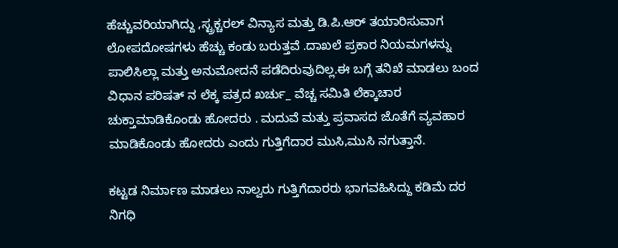ಹೆಚ್ಚುವರಿಯಾಗಿದ್ದು ,ಸ್ಟ್ರಕ್ಚರಲ್ ವಿನ್ಯಾಸ ಮತ್ತು ಡಿ.ಪಿ.ಆರ್ ತಯಾರಿಸುವಾಗ ಲೋಪದೋಷಗಳು ಹೆಚ್ಚು ಕಂಡು ಬರುತ್ತವೆ .ದಾಖಲೆ ಪ್ರಕಾರ ನಿಯಮಗಳನ್ನು ಪಾಲಿಸಿಲ್ಲಾ ಮತ್ತು ಅನುಮೋದನೆ ಪಡೆದಿರುವುದಿಲ್ಲ.ಈ ಬಗ್ಗೆ ತನಿಖೆ ಮಾಡಲು ಬಂದ ವಿಧಾನ ಪರಿಷತ್ ನ ಲೆಕ್ಕ ಪತ್ರದ ಖರ್ಚು_ ವೆಚ್ಚ ಸಮಿತಿ ಲೆಕ್ಕಾಚಾರ ಚುಕ್ತಾಮಾಡಿಕೊಂಡು ಹೋದರು . ಮದುವೆ ಮತ್ತು ಪ್ರವಾಸದ ಜೊತೆಗೆ ವ್ಯವಹಾರ ಮಾಡಿಕೊಂಡು ಹೋದರು ಎಂದು ಗುತ್ತಿಗೆದಾರ ಮುಸಿ,ಮುಸಿ ನಗುತ್ತಾನೆ.

ಕಟ್ಟಡ ನಿರ್ಮಾಣ ಮಾಡಲು ನಾಲ್ವರು ಗುತ್ತಿಗೆದಾರರು ಭಾಗವಹಿಸಿದ್ದು ಕಡಿಮೆ ದರ ನಿಗಧಿ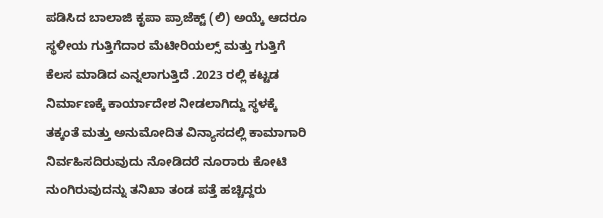ಪಡಿಸಿದ ಬಾಲಾಜಿ ಕೃಪಾ ಪ್ರಾಜೆಕ್ಟ್ (ಲಿ) ಅಯ್ಕೆ ಆದರೂ ಸ್ಥಳೀಯ ಗುತ್ತಿಗೆದಾರ ಮೆಟೀರಿಯಲ್ಸ್ ಮತ್ತು ಗುತ್ತಿಗೆ ಕೆಲಸ ಮಾಡಿದ ಎನ್ನಲಾಗುತ್ತಿದೆ .2023 ರಲ್ಲಿ ಕಟ್ಟಡ ನಿರ್ಮಾಣಕ್ಕೆ ಕಾರ್ಯಾದೇಶ ನೀಡಲಾಗಿದ್ದು ಸ್ಥಳಕ್ಕೆ ತಕ್ಕಂತೆ ಮತ್ತು ಅನುಮೋದಿತ ವಿನ್ಯಾಸದಲ್ಲಿ ಕಾಮಾಗಾರಿ ನಿರ್ವಹಿಸದಿರುವುದು ನೋಡಿದರೆ ನೂರಾರು ಕೋಟಿ ನುಂಗಿರುವುದನ್ನು ತನಿಖಾ ತಂಡ ಪತ್ತೆ ಹಚ್ಚಿದ್ದರು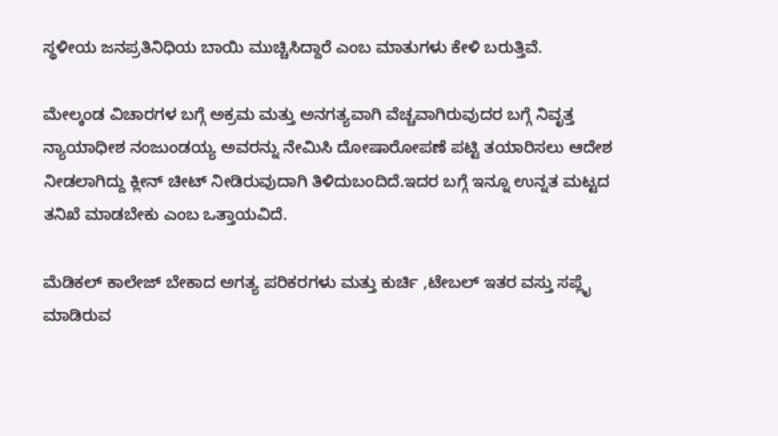ಸ್ಥಳೀಯ ಜನಪ್ರತಿನಿಧಿಯ ಬಾಯಿ ಮುಚ್ಚಿಸಿದ್ದಾರೆ ಎಂಬ ಮಾತುಗಳು ಕೇಳಿ ಬರುತ್ತಿವೆ.

ಮೇಲ್ಕಂಡ ವಿಚಾರಗಳ ಬಗ್ಗೆ ಅಕ್ರಮ ಮತ್ತು ಅನಗತ್ಯವಾಗಿ ವೆಚ್ಚವಾಗಿರುವುದರ ಬಗ್ಗೆ ನಿವೃತ್ತ ನ್ಯಾಯಾಧೀಶ ನಂಜುಂಡಯ್ಯ ಅವರನ್ನು ನೇಮಿಸಿ ದೋಷಾರೋಪಣೆ ಪಟ್ಟಿ ತಯಾರಿಸಲು ಆದೇಶ ನೀಡಲಾಗಿದ್ದು ಕ್ಲೀನ್ ಚೀಟ್ ನೀಡಿರುವುದಾಗಿ ತಿಳಿದುಬಂದಿದೆ.ಇದರ ಬಗ್ಗೆ ಇನ್ನೂ ಉನ್ನತ ಮಟ್ಟದ ತನಿಖೆ ಮಾಡಬೇಕು ಎಂಬ ಒತ್ತಾಯವಿದೆ.

ಮೆಡಿಕಲ್ ಕಾಲೇಜ್ ಬೇಕಾದ ಅಗತ್ಯ ಪರಿಕರಗಳು ಮತ್ತು ಕುರ್ಚಿ ,ಟೇಬಲ್ ಇತರ ವಸ್ತು ಸಪ್ಲೈ ಮಾಡಿರುವ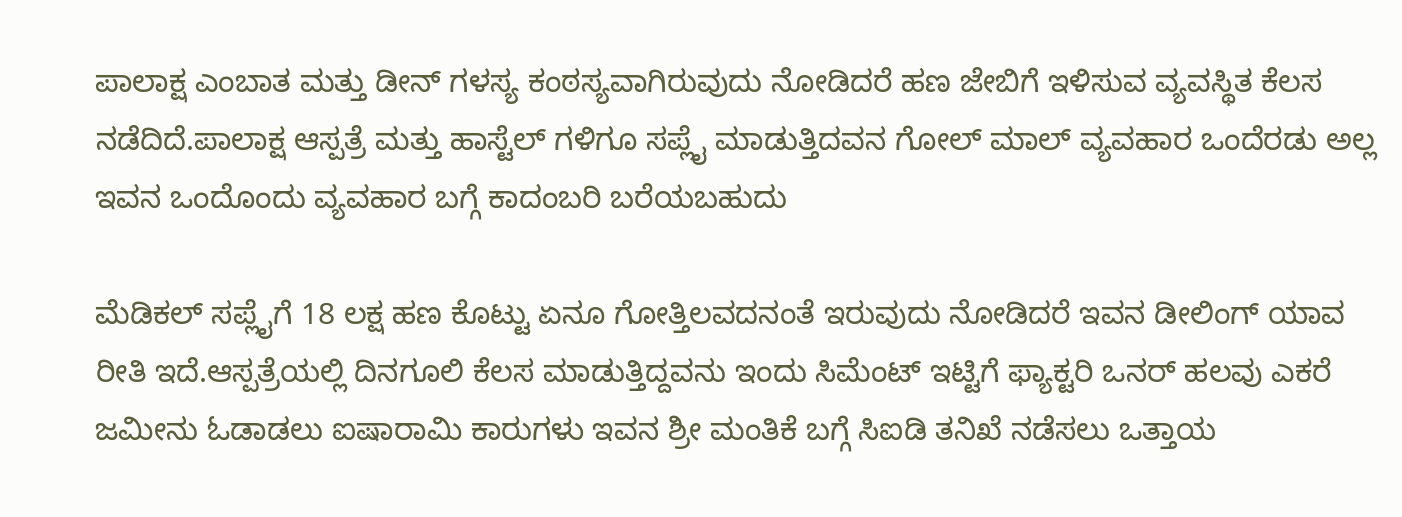ಪಾಲಾಕ್ಷ ಎಂಬಾತ ಮತ್ತು ಡೀನ್ ಗಳಸ್ಯ ಕಂಠಸ್ಯವಾಗಿರುವುದು ನೋಡಿದರೆ ಹಣ ಜೇಬಿಗೆ ಇಳಿಸುವ ವ್ಯವಸ್ಥಿತ ಕೆಲಸ ನಡೆದಿದೆ.ಪಾಲಾಕ್ಷ ಆಸ್ಪತ್ರೆ ಮತ್ತು ಹಾಸ್ಟೆಲ್ ಗಳಿಗೂ ಸಪ್ಲೈ ಮಾಡುತ್ತಿದವನ ಗೋಲ್ ಮಾಲ್ ವ್ಯವಹಾರ ಒಂದೆರಡು ಅಲ್ಲ ಇವನ ಒಂದೊಂದು ವ್ಯವಹಾರ ಬಗ್ಗೆ ಕಾದಂಬರಿ ಬರೆಯಬಹುದು

ಮೆಡಿಕಲ್ ಸಪ್ಲೈಗೆ 18 ಲಕ್ಷ ಹಣ ಕೊಟ್ಟು ಏನೂ ಗೋತ್ತಿಲವದನಂತೆ ಇರುವುದು ನೋಡಿದರೆ ಇವನ ಡೀಲಿಂಗ್ ಯಾವ ರೀತಿ ಇದೆ.ಆಸ್ಪತ್ರೆಯಲ್ಲಿ ದಿನಗೂಲಿ ಕೆಲಸ ಮಾಡುತ್ತಿದ್ದವನು ಇಂದು ಸಿಮೆಂಟ್ ಇಟ್ಟಿಗೆ ಫ್ಯಾಕ್ಟರಿ ಒನರ್ ಹಲವು ಎಕರೆ ಜಮೀನು ಓಡಾಡಲು ಐಷಾರಾಮಿ ಕಾರುಗಳು ಇವನ ಶ್ರೀ ಮಂತಿಕೆ ಬಗ್ಗೆ ಸಿಐಡಿ ತನಿಖೆ ನಡೆಸಲು ಒತ್ತಾಯ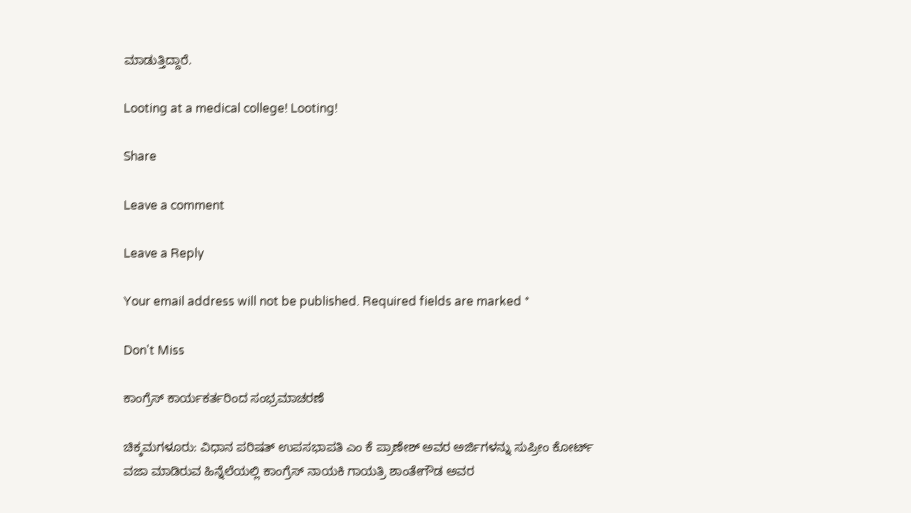ಮಾಡುತ್ತಿದ್ದಾರೆ.

Looting at a medical college! Looting!

Share

Leave a comment

Leave a Reply

Your email address will not be published. Required fields are marked *

Don't Miss

ಕಾಂಗ್ರೆಸ್ ಕಾರ್ಯಕರ್ತರಿಂದ ಸಂಭ್ರಮಾಚರಣೆ

ಚಿಕ್ಕಮಗಳೂರು: ವಿಧಾನ ಪರಿಷತ್ ಉಪಸಭಾಪತಿ ಎಂ ಕೆ ಪ್ರಾಣೇಶ್ ಅವರ ಅರ್ಜಿಗಳನ್ನು ಸುಪ್ರೀಂ ಕೋರ್ಟ್ ವಜಾ ಮಾಡಿರುವ ಹಿನ್ನೆಲೆಯಲ್ಲಿ ಕಾಂಗ್ರೆಸ್ ನಾಯಕಿ ಗಾಯತ್ರಿ ಶಾಂತೇಗೌಡ ಅವರ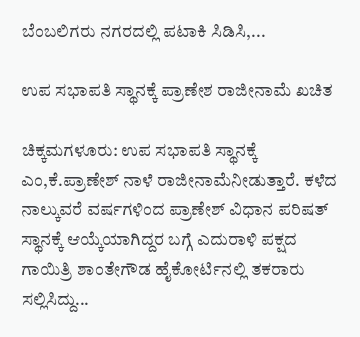ಬೆಂಬಲಿಗರು ನಗರದಲ್ಲಿ ಪಟಾಕಿ ಸಿಡಿಸಿ,...

ಉಪ ಸಭಾಪತಿ ಸ್ಥಾನಕ್ಕೆ ಪ್ರಾಣೇಶ ರಾಜೀನಾಮೆ ಖಚಿತ

ಚಿಕ್ಕಮಗಳೂರು: ಉಪ ಸಭಾಪತಿ ಸ್ಥಾನಕ್ಕೆ ಎಂ,ಕೆ.ಪ್ರಾಣೇಶ್ ನಾಳೆ ರಾಜೀನಾಮೆನೀಡುತ್ತಾರೆ. ಕಳೆದ ನಾಲ್ಕುವರೆ ವರ್ಷಗಳಿಂದ ಪ್ರಾಣೇಶ್ ವಿಧಾನ ಪರಿಷತ್ ಸ್ಥಾನಕ್ಕೆ ಆಯ್ಕೆಯಾಗಿದ್ದರ ಬಗ್ಗೆ ಎದುರಾಳಿ ಪಕ್ಷದ ಗಾಯಿತ್ರಿ ಶಾಂತೇಗೌಡ ಹೈಕೋರ್ಟಿನಲ್ಲಿ ತಕರಾರು ಸಲ್ಲಿಸಿದ್ದು...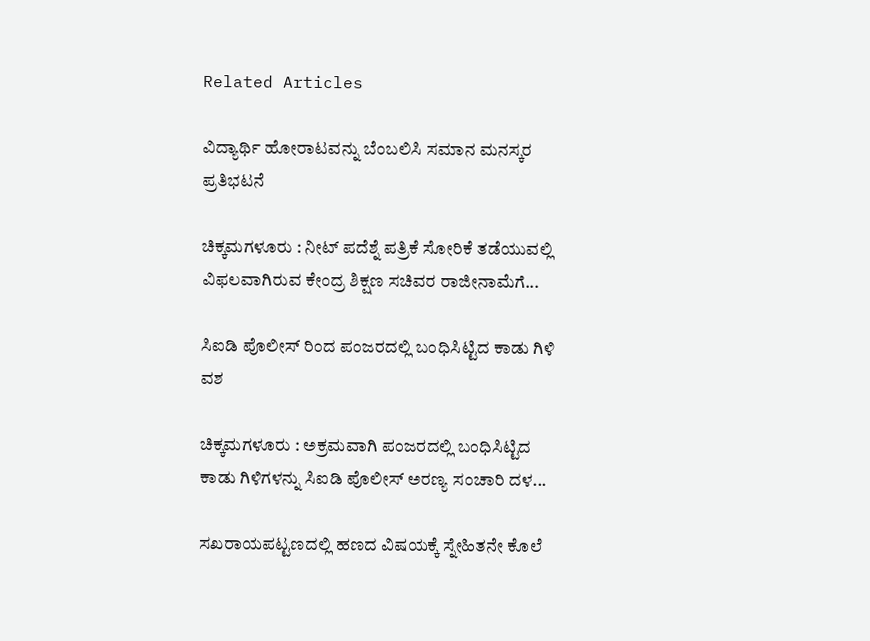Related Articles

ವಿದ್ಯಾರ್ಥಿ ಹೋರಾಟವನ್ನು ಬೆಂಬಲಿಸಿ ಸಮಾನ ಮನಸ್ಕರ ಪ್ರತಿಭಟನೆ

ಚಿಕ್ಕಮಗಳೂರು : ನೀಟ್ ಪದೆಶ್ನೆ ಪತ್ರಿಕೆ ಸೋರಿಕೆ ತಡೆಯುವಲ್ಲಿ ವಿಫಲವಾಗಿರುವ ಕೇಂದ್ರ ಶಿಕ್ಷಣ ಸಚಿವರ ರಾಜೀನಾಮೆಗೆ...

ಸಿಐಡಿ ಪೊಲೀಸ್ ರಿಂದ ಪಂಜರದಲ್ಲಿ ಬಂಧಿಸಿಟ್ಟಿದ ಕಾಡು ಗಿಳಿ ವಶ

ಚಿಕ್ಕಮಗಳೂರು : ಅಕ್ರಮವಾಗಿ ಪಂಜರದಲ್ಲಿ ಬಂಧಿಸಿಟ್ಟಿದ ಕಾಡು ಗಿಳಿಗಳನ್ನು ಸಿಐಡಿ ಪೊಲೀಸ್ ಅರಣ್ಯ ಸಂಚಾರಿ ದಳ...

ಸಖರಾಯಪಟ್ಟಣದಲ್ಲಿ ಹಣದ ವಿಷಯಕ್ಕೆ ಸ್ನೇಹಿತನೇ ಕೊಲೆ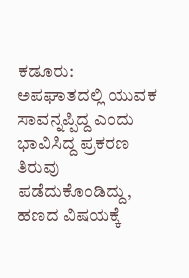ಕಡೂರು: ಅಪಘಾತದಲ್ಲಿ ಯುವಕ ಸಾವನ್ನಪ್ಪಿದ್ದ ಎಂದು ಭಾವಿಸಿದ್ದ ಪ್ರಕರಣ ತಿರುವು ಪಡೆದುಕೊಂಡಿದ್ದು, ಹಣದ ವಿಷಯಕ್ಕೆ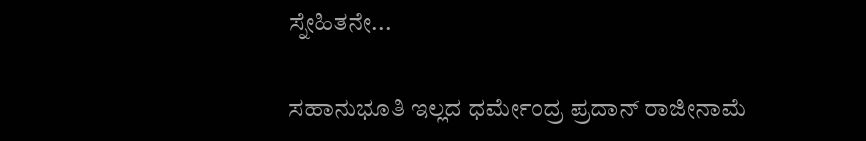ಸ್ನೇಹಿತನೇ...

ಸಹಾನುಭೂತಿ ಇಲ್ಲದ ಧರ್ಮೇಂದ್ರ ಪ್ರದಾನ್ ರಾಜೀನಾಮೆ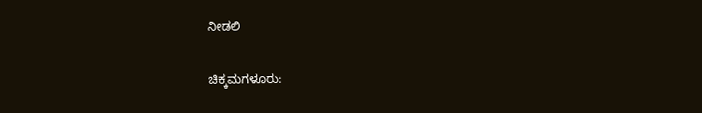ನೀಡಲಿ

ಚಿಕ್ಕಮಗಳೂರು: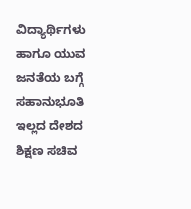ವಿದ್ಯಾರ್ಥಿಗಳು ಹಾಗೂ ಯುವ ಜನತೆಯ ಬಗ್ಗೆ ಸಹಾನುಭೂತಿ ಇಲ್ಲದ ದೇಶದ ಶಿಕ್ಷಣ ಸಚಿವ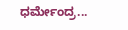ಧರ್ಮೇಂದ್ರ...